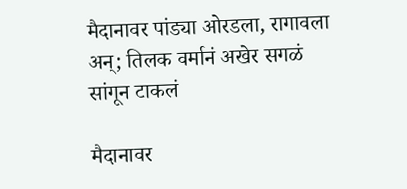मैदानावर पांड्या ओरडला, रागावला अन्; तिलक वर्मानं अखेर सगळं सांगून टाकलं

मैदानावर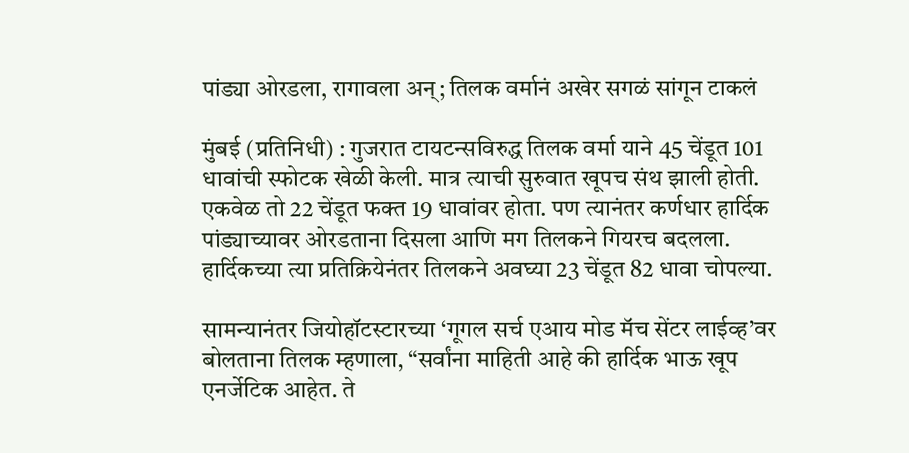पांड्या ओरडला, रागावला अन्; तिलक वर्मानं अखेर सगळं सांगून टाकलं

मुंबई (प्रतिनिधी) : गुजरात टायटन्सविरुद्ध तिलक वर्मा याने 45 चेंडूत 101 धावांची स्फोटक खेळी केली. मात्र त्याची सुरुवात खूपच संथ झाली होती. एकवेळ तो 22 चेंडूत फक्त 19 धावांवर होता. पण त्यानंतर कर्णधार हार्दिक पांड्याच्यावर ओरडताना दिसला आणि मग तिलकने गियरच बदलला. हार्दिकच्या त्या प्रतिक्रियेनंतर तिलकने अवघ्या 23 चेंडूत 82 धावा चोपल्या.

सामन्यानंतर जियोहॉटस्टारच्या ‘गूगल सर्च एआय मोड मॅच सेंटर लाईव्ह’वर बोलताना तिलक म्हणाला, “सर्वांना माहिती आहे की हार्दिक भाऊ खूप एनर्जेटिक आहेत. ते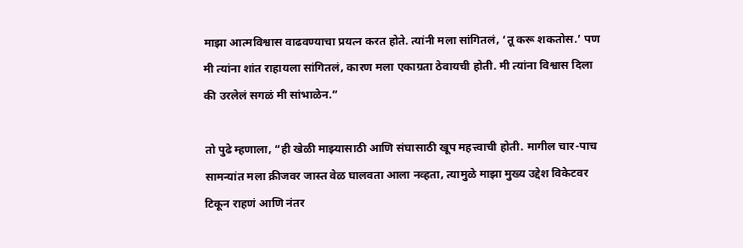माझा आत्मविश्वास वाढवण्याचा प्रयत्न करत होते. त्यांनी मला सांगितलं, ‘तू करू शकतोस.’ पण मी त्यांना शांत राहायला सांगितलं, कारण मला एकाग्रता ठेवायची होती. मी त्यांना विश्वास दिला की उरलेलं सगळं मी सांभाळेन.”

तो पुढे म्हणाला, “ही खेळी माझ्यासाठी आणि संघासाठी खूप महत्त्वाची होती. मागील चार-पाच सामन्यांत मला क्रीजवर जास्त वेळ घालवता आला नव्हता, त्यामुळे माझा मुख्य उद्देश विकेटवर टिकून राहणं आणि नंतर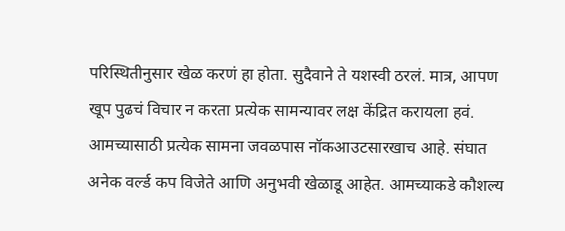परिस्थितीनुसार खेळ करणं हा होता. सुदैवाने ते यशस्वी ठरलं. मात्र, आपण खूप पुढचं विचार न करता प्रत्येक सामन्यावर लक्ष केंद्रित करायला हवं. आमच्यासाठी प्रत्येक सामना जवळपास नॉकआउटसारखाच आहे. संघात अनेक वर्ल्ड कप विजेते आणि अनुभवी खेळाडू आहेत. आमच्याकडे कौशल्य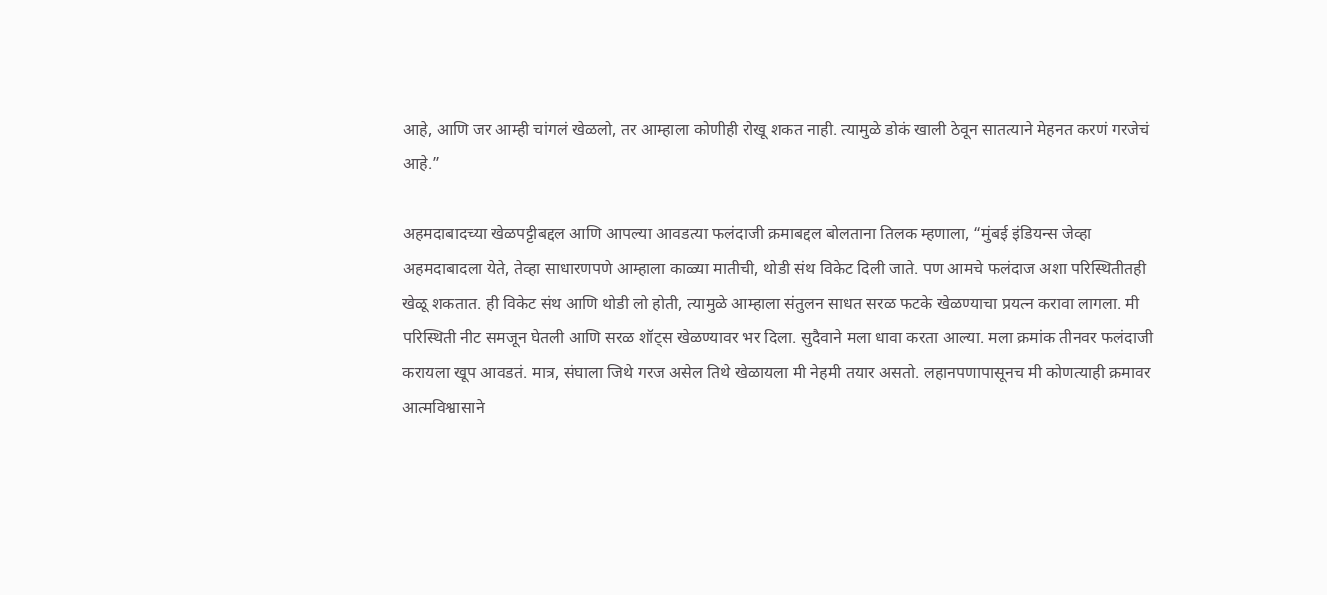आहे, आणि जर आम्ही चांगलं खेळलो, तर आम्हाला कोणीही रोखू शकत नाही. त्यामुळे डोकं खाली ठेवून सातत्याने मेहनत करणं गरजेचं आहे.”

अहमदाबादच्या खेळपट्टीबद्दल आणि आपल्या आवडत्या फलंदाजी क्रमाबद्दल बोलताना तिलक म्हणाला, “मुंबई इंडियन्स जेव्हा अहमदाबादला येते, तेव्हा साधारणपणे आम्हाला काळ्या मातीची, थोडी संथ विकेट दिली जाते. पण आमचे फलंदाज अशा परिस्थितीतही खेळू शकतात. ही विकेट संथ आणि थोडी लो होती, त्यामुळे आम्हाला संतुलन साधत सरळ फटके खेळण्याचा प्रयत्न करावा लागला. मी परिस्थिती नीट समजून घेतली आणि सरळ शॉट्स खेळण्यावर भर दिला. सुदैवाने मला धावा करता आल्या. मला क्रमांक तीनवर फलंदाजी करायला खूप आवडतं. मात्र, संघाला जिथे गरज असेल तिथे खेळायला मी नेहमी तयार असतो. लहानपणापासूनच मी कोणत्याही क्रमावर आत्मविश्वासाने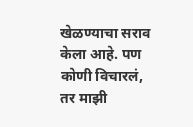खेळण्याचा सराव केला आहे. पण कोणी विचारलं, तर माझी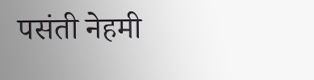पसंती नेहमी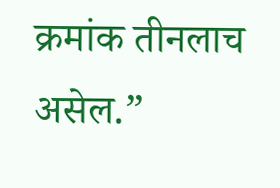क्रमांक तीनलाच असेल.”